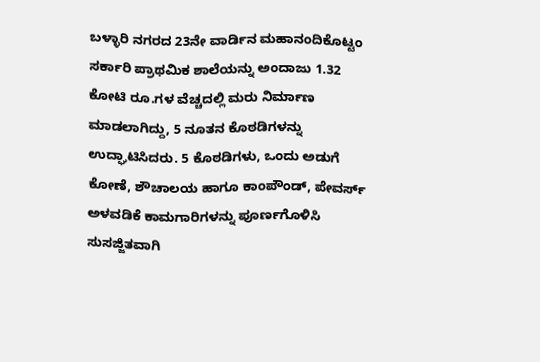ಬಳ್ಳಾರಿ ನಗರದ 23ನೇ ವಾರ್ಡಿನ ಮಹಾನಂದಿಕೊಟ್ಟಂ ಸರ್ಕಾರಿ ಪ್ರಾಥಮಿಕ ಶಾಲೆಯನ್ನು ಅಂದಾಜು 1.32 ಕೋಟಿ ರೂ.ಗಳ ವೆಚ್ಚದಲ್ಲಿ ಮರು ನಿರ್ಮಾಣ ಮಾಡಲಾಗಿದ್ದು, 5 ನೂತನ ಕೊಠಡಿಗಳನ್ನು ಉದ್ಘಾಟಿಸಿದರು. 5 ಕೊಠಡಿಗಳು, ಒಂದು ಅಡುಗೆ ಕೋಣೆ, ಶೌಚಾಲಯ ಹಾಗೂ ಕಾಂಪೌಂಡ್, ಪೇವರ್ಸ್ ಅಳವಡಿಕೆ ಕಾಮಗಾರಿಗಳನ್ನು ಪೂರ್ಣಗೊಳಿಸಿ ಸುಸಜ್ಜಿತವಾಗಿ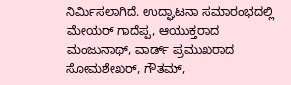ನಿರ್ಮಿಸಲಾಗಿದೆ. ಉದ್ಘಾಟನಾ ಸಮಾರಂಭದಲ್ಲಿ ಮೇಯರ್ ಗಾದೆಪ್ಪ, ಆಯುಕ್ತರಾದ ಮಂಜುನಾಥ್, ವಾರ್ಡ್ ಪ್ರಮುಖರಾದ ಸೋಮಶೇಖರ್, ಗೌತಮ್,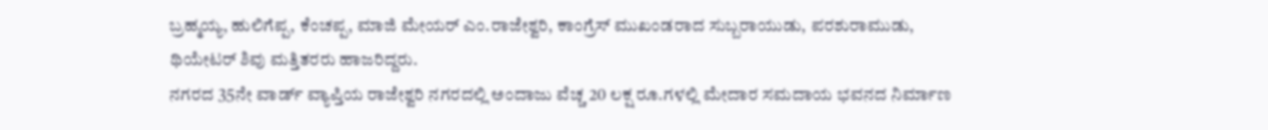ಬ್ರಹ್ಮಯ್ಯ, ಹುಲಿಗೆಪ್ಪ, ಕೆಂಚಪ್ಪ, ಮಾಜಿ ಮೇಯರ್ ಎಂ.ರಾಜೇಶ್ವರಿ, ಕಾಂಗ್ರೆಸ್ ಮುಖಂಡರಾದ ಸುಬ್ಬರಾಯುಡು, ಪರಶುರಾಮುಡು, ಥಿಯೇಟರ್ ಶಿವು ಮತ್ತಿತರರು ಹಾಜರಿದ್ದರು.
ನಗರದ 35ನೇ ವಾರ್ಡ್ ವ್ಯಾಪ್ತಿಯ ರಾಜೇಶ್ವರಿ ನಗರದಲ್ಲಿ ಅಂದಾಜು ವೆಚ್ಚ 20 ಲಕ್ಷ ರೂ.ಗಳಲ್ಲಿ ಮೇದಾರ ಸಮದಾಯ ಭವನದ ನಿರ್ಮಾಣ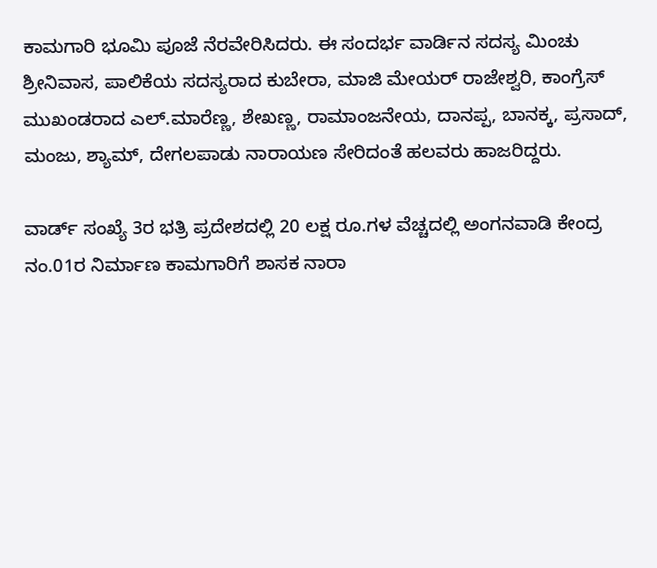ಕಾಮಗಾರಿ ಭೂಮಿ ಪೂಜೆ ನೆರವೇರಿಸಿದರು. ಈ ಸಂದರ್ಭ ವಾರ್ಡಿನ ಸದಸ್ಯ ಮಿಂಚು ಶ್ರೀನಿವಾಸ, ಪಾಲಿಕೆಯ ಸದಸ್ಯರಾದ ಕುಬೇರಾ, ಮಾಜಿ ಮೇಯರ್ ರಾಜೇಶ್ವರಿ, ಕಾಂಗ್ರೆಸ್ ಮುಖಂಡರಾದ ಎಲ್.ಮಾರೆಣ್ಣ, ಶೇಖಣ್ಣ, ರಾಮಾಂಜನೇಯ, ದಾನಪ್ಪ, ಬಾನಕ್ಕ, ಪ್ರಸಾದ್, ಮಂಜು, ಶ್ಯಾಮ್, ದೇಗಲಪಾಡು ನಾರಾಯಣ ಸೇರಿದಂತೆ ಹಲವರು ಹಾಜರಿದ್ದರು.

ವಾರ್ಡ್ ಸಂಖ್ಯೆ 3ರ ಭತ್ರಿ ಪ್ರದೇಶದಲ್ಲಿ 20 ಲಕ್ಷ ರೂ.ಗಳ ವೆಚ್ಚದಲ್ಲಿ ಅಂಗನವಾಡಿ ಕೇಂದ್ರ ನಂ.01ರ ನಿರ್ಮಾಣ ಕಾಮಗಾರಿಗೆ ಶಾಸಕ ನಾರಾ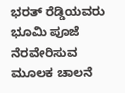ಭರತ್ ರೆಡ್ಡಿಯವರು ಭೂಮಿ ಪೂಜೆ ನೆರವೇರಿಸುವ ಮೂಲಕ ಚಾಲನೆ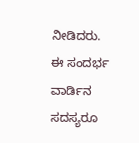ನೀಡಿದರು.
ಈ ಸಂದರ್ಭ ವಾರ್ಡಿನ ಸದಸ್ಯರೂ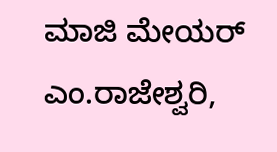ಮಾಜಿ ಮೇಯರ್ ಎಂ.ರಾಜೇಶ್ವರಿ,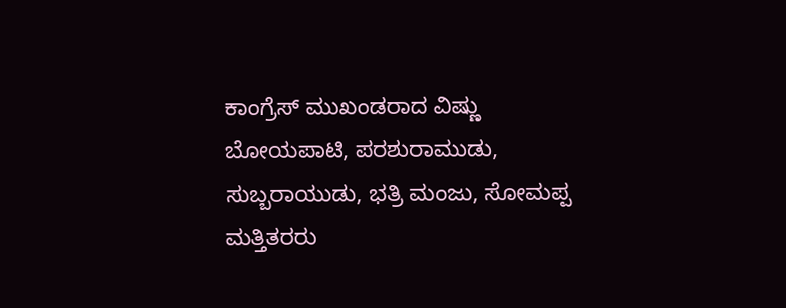ಕಾಂಗ್ರೆಸ್ ಮುಖಂಡರಾದ ವಿಷ್ಣು ಬೋಯಪಾಟಿ, ಪರಶುರಾಮುಡು, ಸುಬ್ಬರಾಯುಡು, ಭತ್ರಿ ಮಂಜು, ಸೋಮಪ್ಪ ಮತ್ತಿತರರು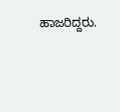ಹಾಜರಿದ್ದರು.